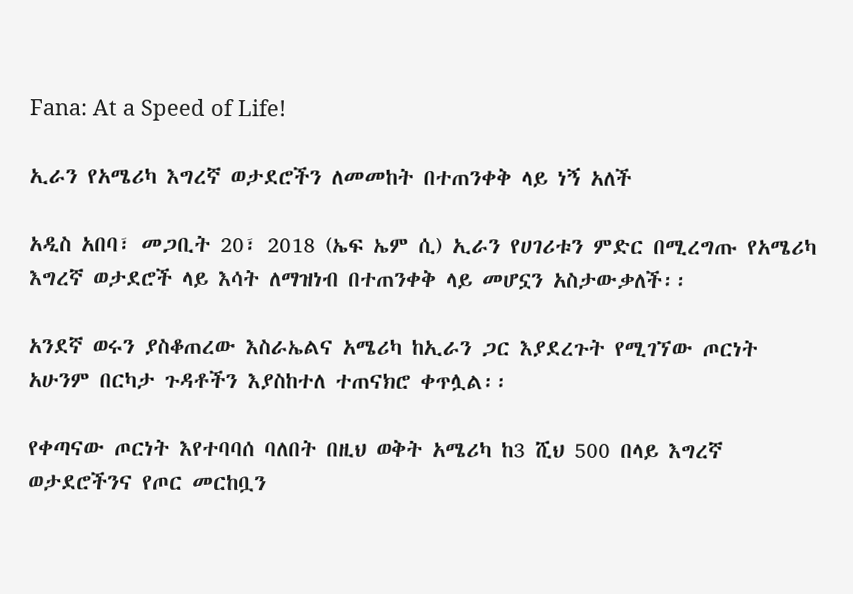Fana: At a Speed of Life!

ኢራን የአሜሪካ እግረኛ ወታደሮችን ለመመከት በተጠንቀቅ ላይ ነኝ አለች

አዲስ አበባ፣ መጋቢት 20፣ 2018 (ኤፍ ኤም ሲ) ኢራን የሀገሪቱን ምድር በሚረግጡ የአሜሪካ እግረኛ ወታደሮች ላይ እሳት ለማዝነብ በተጠንቀቅ ላይ መሆኗን አስታውቃለች፡፡

አንደኛ ወሩን ያስቆጠረው እስራኤልና አሜሪካ ከኢራን ጋር እያደረጉት የሚገኘው ጦርነት አሁንም በርካታ ጉዳቶችን እያስከተለ ተጠናክሮ ቀጥሏል፡፡

የቀጣናው ጦርነት እየተባባሰ ባለበት በዚህ ወቅት አሜሪካ ከ3 ሺህ 500 በላይ እግረኛ ወታደሮችንና የጦር መርከቧን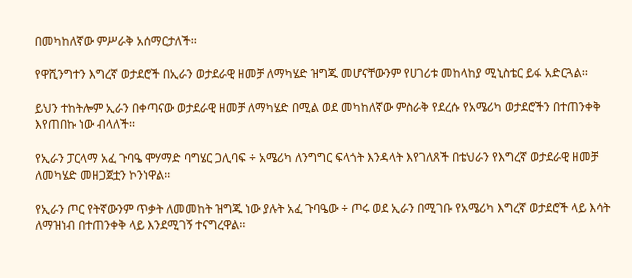በመካከለኛው ምሥራቅ አሰማርታለች፡፡

የዋሺንግተን እግረኛ ወታደሮች በኢራን ወታደራዊ ዘመቻ ለማካሄድ ዝግጁ መሆናቸውንም የሀገሪቱ መከላከያ ሚኒስቴር ይፋ አድርጓል፡፡

ይህን ተከትሎም ኢራን በቀጣናው ወታደራዊ ዘመቻ ለማካሄድ በሚል ወደ መካከለኛው ምስራቅ የደረሱ የአሜሪካ ወታደሮችን በተጠንቀቅ እየጠበኩ ነው ብላለች፡፡

የኢራን ፓርላማ አፈ ጉባዔ ሞሃማድ ባግሄር ጋሊባፍ ÷ አሜሪካ ለንግግር ፍላጎት እንዳላት እየገለጸች በቴህራን የእግረኛ ወታደራዊ ዘመቻ ለመካሄድ መዘጋጀቷን ኮንነዋል፡፡

የኢራን ጦር የትኛውንም ጥቃት ለመመከት ዝግጁ ነው ያሉት አፈ ጉባዔው ÷ ጦሩ ወደ ኢራን በሚገቡ የአሜሪካ እግረኛ ወታደሮች ላይ እሳት ለማዝነብ በተጠንቀቅ ላይ እንደሚገኝ ተናግረዋል፡፡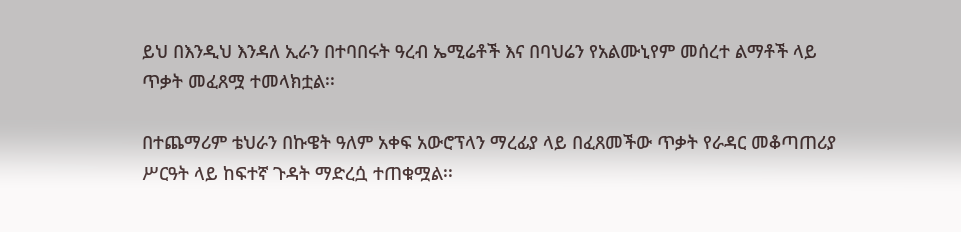ይህ በእንዲህ እንዳለ ኢራን በተባበሩት ዓረብ ኤሚሬቶች እና በባህሬን የአልሙኒየም መሰረተ ልማቶች ላይ ጥቃት መፈጸሟ ተመላክቷል፡፡

በተጨማሪም ቴህራን በኩዌት ዓለም አቀፍ አውሮፕላን ማረፊያ ላይ በፈጸመችው ጥቃት የራዳር መቆጣጠሪያ ሥርዓት ላይ ከፍተኛ ጉዳት ማድረሷ ተጠቁሟል፡፡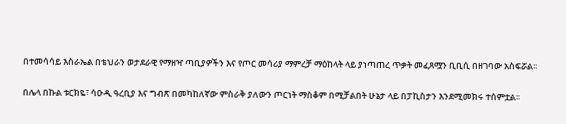በተመሳሳይ እስራኤል በቴህራን ወታደራዊ የማዘዣ ጣቢያዎችን እና የጦር መሳሪያ ማምረቻ ማዕከላት ላይ ያነጣጠረ ጥቃት መፈጸሟን ቢቢሲ በዘገባው አስፍሯል፡፡

በሌላ በኩል ቱርክዬ፣ ሳዑዲ ዓረቢያ እና ግብጽ በመካከለኛው ምስራቅ ያለውን ጦርነት ማስቆም በሚቻልበት ሁኔታ ላይ በፓኪስታን እንደሚመክሩ ተሰምቷል፡፡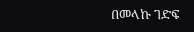በመላኩ ገድፍ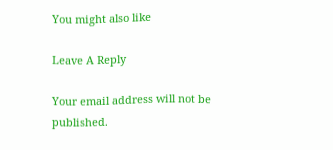You might also like

Leave A Reply

Your email address will not be published.